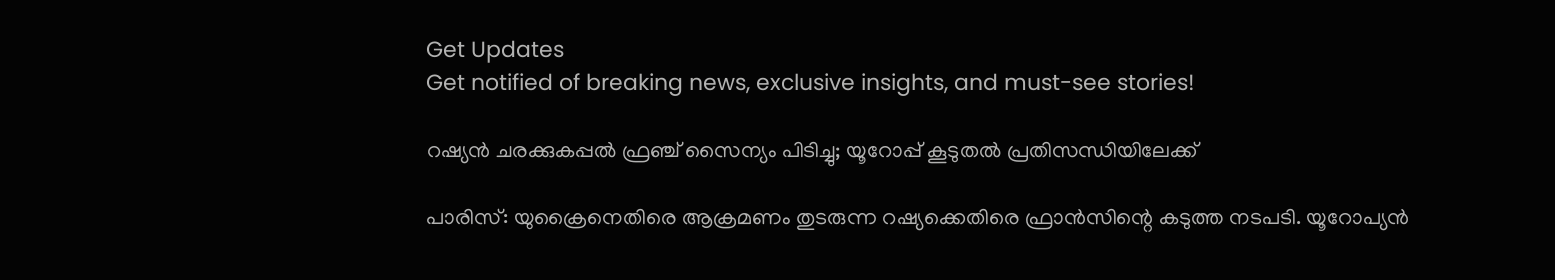Get Updates
Get notified of breaking news, exclusive insights, and must-see stories!

റഷ്യന്‍ ചരക്കുകപ്പല്‍ ഫ്രഞ്ച് സൈന്യം പിടിച്ചു; യൂറോപ്പ് കൂടുതല്‍ പ്രതിസന്ധിയിലേക്ക്

പാരിസ്: യുക്രൈനെതിരെ ആക്രമണം തുടരുന്ന റഷ്യക്കെതിരെ ഫ്രാന്‍സിന്റെ കടുത്ത നടപടി. യൂറോപ്യന്‍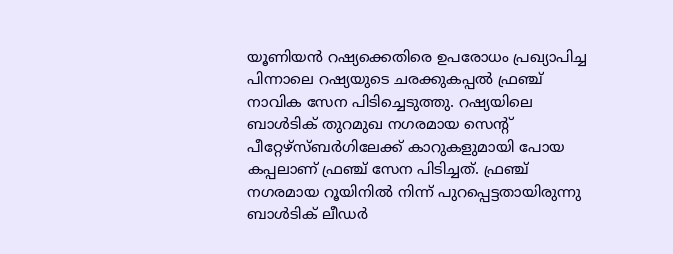യൂണിയന്‍ റഷ്യക്കെതിരെ ഉപരോധം പ്രഖ്യാപിച്ച പിന്നാലെ റഷ്യയുടെ ചരക്കുകപ്പല്‍ ഫ്രഞ്ച് നാവിക സേന പിടിച്ചെടുത്തു. റഷ്യയിലെ ബാള്‍ടിക് തുറമുഖ നഗരമായ സെന്റ് പീറ്റേഴ്‌സ്ബര്‍ഗിലേക്ക് കാറുകളുമായി പോയ കപ്പലാണ് ഫ്രഞ്ച് സേന പിടിച്ചത്. ഫ്രഞ്ച് നഗരമായ റൂയിനില്‍ നിന്ന് പുറപ്പെട്ടതായിരുന്നു ബാള്‍ടിക് ലീഡര്‍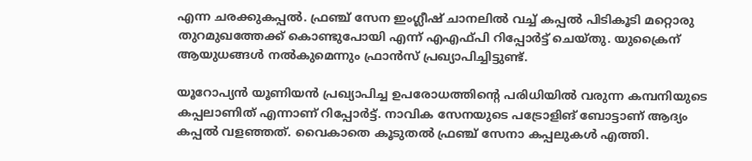എന്ന ചരക്കുകപ്പല്‍. ഫ്രഞ്ച് സേന ഇംഗ്ലീഷ് ചാനലില്‍ വച്ച് കപ്പല്‍ പിടികൂടി മറ്റൊരു തുറമുഖത്തേക്ക് കൊണ്ടുപോയി എന്ന് എഎഫ്പി റിപ്പോര്‍ട്ട് ചെയ്തു. യുക്രൈന് ആയുധങ്ങള്‍ നല്‍കുമെന്നും ഫ്രാന്‍സ് പ്രഖ്യാപിച്ചിട്ടുണ്ട്.

യൂറോപ്യന്‍ യൂണിയന്‍ പ്രഖ്യാപിച്ച ഉപരോധത്തിന്റെ പരിധിയില്‍ വരുന്ന കമ്പനിയുടെ കപ്പലാണിത് എന്നാണ് റിപ്പോര്‍ട്ട്. നാവിക സേനയുടെ പട്രോളിങ് ബോട്ടാണ് ആദ്യം കപ്പല്‍ വളഞ്ഞത്. വൈകാതെ കൂടുതല്‍ ഫ്രഞ്ച് സേനാ കപ്പലുകള്‍ എത്തി.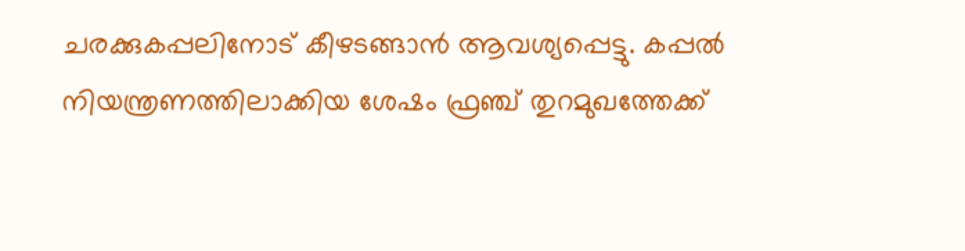ചരക്കുകപ്പലിനോട് കീഴടങ്ങാന്‍ ആവശ്യപ്പെട്ടു. കപ്പല്‍ നിയന്ത്രണത്തിലാക്കിയ ശേഷം ഫ്രഞ്ച് തുറമുഖത്തേക്ക്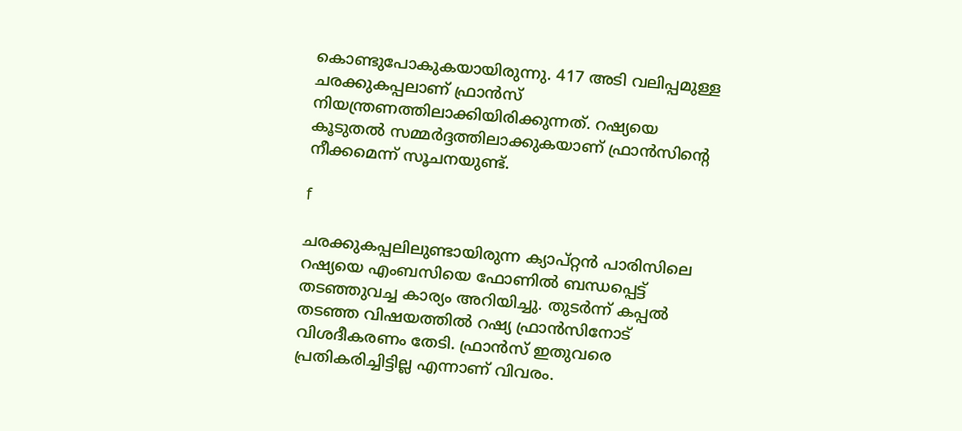കൊണ്ടുപോകുകയായിരുന്നു. 417 അടി വലിപ്പമുള്ള ചരക്കുകപ്പലാണ് ഫ്രാന്‍സ് നിയന്ത്രണത്തിലാക്കിയിരിക്കുന്നത്. റഷ്യയെ കൂടുതല്‍ സമ്മര്‍ദ്ദത്തിലാക്കുകയാണ് ഫ്രാന്‍സിന്റെ നീക്കമെന്ന് സൂചനയുണ്ട്.

f

ചരക്കുകപ്പലിലുണ്ടായിരുന്ന ക്യാപ്റ്റന്‍ പാരിസിലെ റഷ്യയെ എംബസിയെ ഫോണില്‍ ബന്ധപ്പെട്ട് തടഞ്ഞുവച്ച കാര്യം അറിയിച്ചു. തുടര്‍ന്ന് കപ്പല്‍ തടഞ്ഞ വിഷയത്തില്‍ റഷ്യ ഫ്രാന്‍സിനോട് വിശദീകരണം തേടി. ഫ്രാന്‍സ് ഇതുവരെ പ്രതികരിച്ചിട്ടില്ല എന്നാണ് വിവരം.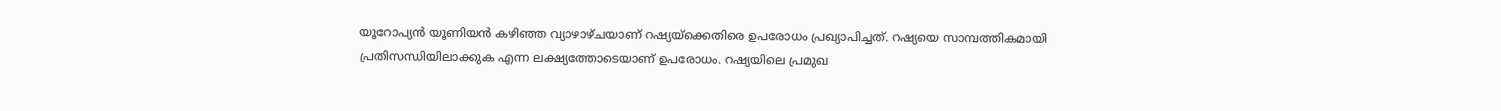യൂറോപ്യന്‍ യൂണിയന്‍ കഴിഞ്ഞ വ്യാഴാഴ്ചയാണ് റഷ്യയ്‌ക്കെതിരെ ഉപരോധം പ്രഖ്യാപിച്ചത്. റഷ്യയെ സാമ്പത്തികമായി പ്രതിസന്ധിയിലാക്കുക എന്ന ലക്ഷ്യത്തോടെയാണ് ഉപരോധം. റഷ്യയിലെ പ്രമുഖ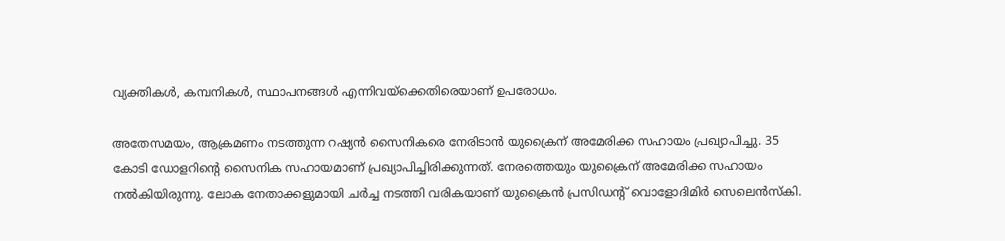വ്യക്തികള്‍, കമ്പനികള്‍, സ്ഥാപനങ്ങള്‍ എന്നിവയ്‌ക്കെതിരെയാണ് ഉപരോധം.

അതേസമയം, ആക്രമണം നടത്തുന്ന റഷ്യന്‍ സൈനികരെ നേരിടാന്‍ യുക്രൈന് അമേരിക്ക സഹായം പ്രഖ്യാപിച്ചു. 35 കോടി ഡോളറിന്റെ സൈനിക സഹായമാണ് പ്രഖ്യാപിച്ചിരിക്കുന്നത്. നേരത്തെയും യുക്രൈന് അമേരിക്ക സഹായം നല്‍കിയിരുന്നു. ലോക നേതാക്കളുമായി ചര്‍ച്ച നടത്തി വരികയാണ് യുക്രൈന്‍ പ്രസിഡന്റ് വൊളോദിമിര്‍ സെലെന്‍സ്‌കി.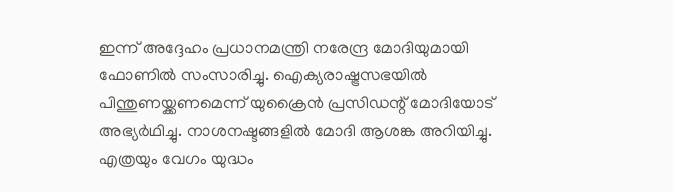ഇന്ന് അദ്ദേഹം പ്രധാനമന്ത്രി നരേന്ദ്ര മോദിയുമായി ഫോണില്‍ സംസാരിച്ചു. ഐക്യരാഷ്ട്രസഭയില്‍ പിന്തുണയ്ക്കണമെന്ന് യുക്രൈന്‍ പ്രസിഡന്റ് മോദിയോട് അഭ്യര്‍ഥിച്ചു. നാശനഷ്ടങ്ങളില്‍ മോദി ആശങ്ക അറിയിച്ചു. എത്രയും വേഗം യുദ്ധം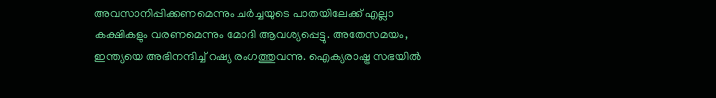അവസാനിപ്പിക്കണമെന്നും ചര്‍ച്ചയുടെ പാതയിലേക്ക് എല്ലാ കക്ഷികളും വരണമെന്നും മോദി ആവശ്യപ്പെട്ടു. അതേസമയം, ഇന്ത്യയെ അഭിനന്ദിച്ച് റഷ്യ രംഗത്തുവന്നു. ഐക്യരാഷ്ട്ര സഭയില്‍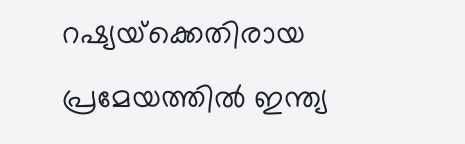റഷ്യയ്‌ക്കെതിരായ പ്രമേയത്തില്‍ ഇന്ത്യ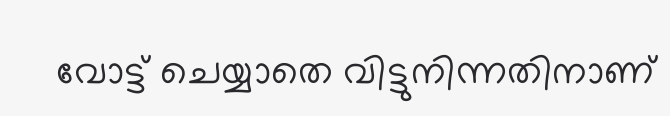വോട്ട് ചെയ്യാതെ വിട്ടുനിന്നതിനാണ്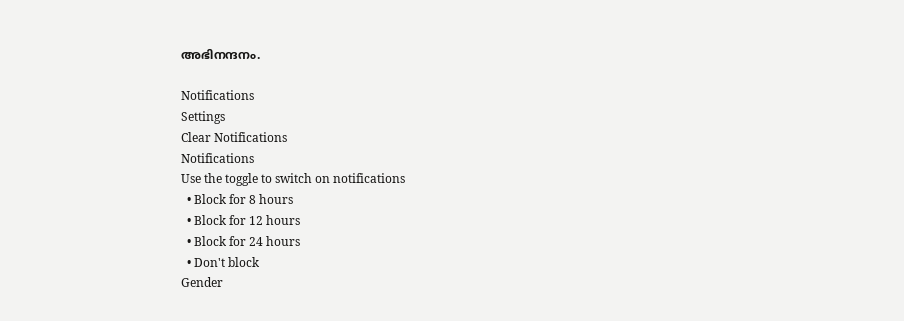അഭിനന്ദനം.

Notifications
Settings
Clear Notifications
Notifications
Use the toggle to switch on notifications
  • Block for 8 hours
  • Block for 12 hours
  • Block for 24 hours
  • Don't block
Gender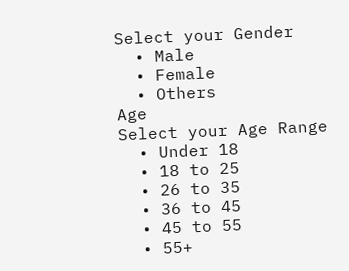Select your Gender
  • Male
  • Female
  • Others
Age
Select your Age Range
  • Under 18
  • 18 to 25
  • 26 to 35
  • 36 to 45
  • 45 to 55
  • 55+